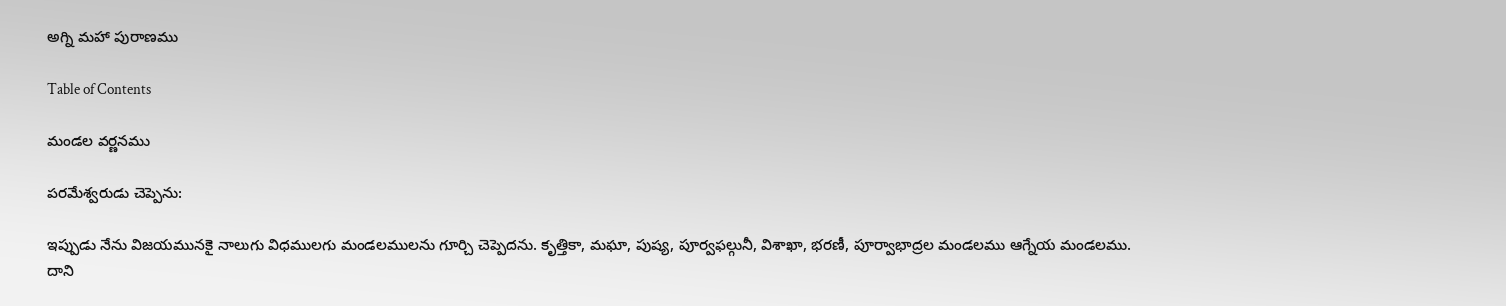అగ్ని మహా పురాణము

Table of Contents

మండల వర్ణనము

పరమేశ్వరుడు చెప్పెను:

ఇప్పుడు నేను విజయమునకై నాలుగు విధములగు మండలములను గూర్చి చెప్పెదను. కృత్తికా, మఘా, పుష్య, పూర్వఫల్గునీ, విశాఖా, భరణీ, పూర్వాభాద్రల మండలము ఆగ్నేయ మండలము. దాని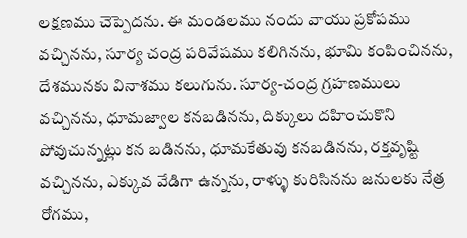లక్షణము చెప్పెదను. ఈ మండలము నందు వాయు ప్రకోపము వచ్చినను, సూర్య చంద్ర పరివేషము కలిగినను, భూమి కంపించినను, దేశమునకు వినాశము కలుగును. సూర్య-చంద్ర గ్రహణములు వచ్చినను, ధూమజ్వాల కనబడినను, దిక్కులు దహించుకొని పోవుచున్నట్లు కన బడినను, ధూమకేతువు కనబడినను, రక్తవృష్టి వచ్చినను, ఎక్కువ వేడిగా ఉన్నను, రాళ్ళు కురిసినను జనులకు నేత్ర రోగము,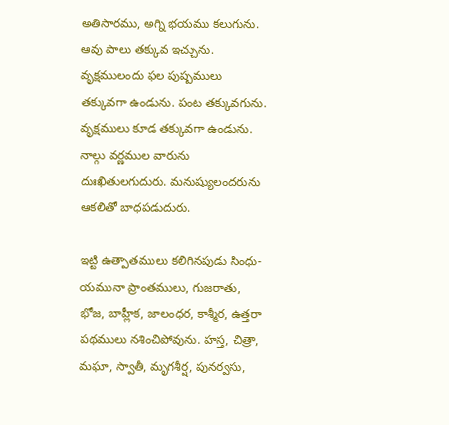అతిసారము, అగ్ని భయము కలుగును. ఆవు పాలు తక్కువ ఇచ్చును. వృక్షములందు ఫల పుష్పములు తక్కువగా ఉండును. పంట తక్కువగును. వృక్షములు కూడ తక్కువగా ఉండును. నాల్గు వర్ణముల వారును దుఃఖితులగుదురు. మనుష్యులందరును ఆకలితో బాధపడుదురు.

ఇట్టి ఉత్పాతములు కలిగినపుడు సింధు-యమునా ప్రాంతములు, గుజరాతు, భోజ, బాహ్లీక, జాలంధర, కాశ్మీర, ఉత్తరా పథములు నశించిపోవును. హస్త, చిత్రా, మఘా, స్వాతీ, మృగశీర్ష, పునర్వసు,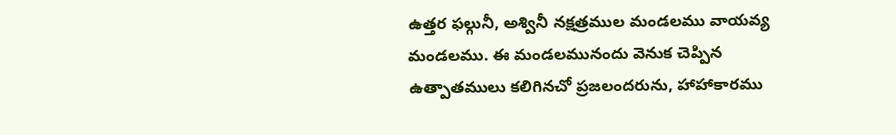ఉత్తర ఫల్గునీ, అశ్వినీ నక్షత్రముల మండలము వాయవ్య మండలము. ఈ మండలమునందు వెనుక చెప్పిన ఉత్పాతములు కలిగినచో ప్రజలందరును, హాహాకారము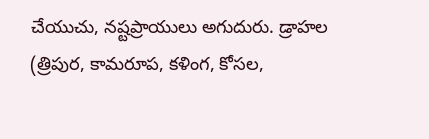చేయుచు, నష్టప్రాయులు అగుదురు. డ్రాహల (త్రిపుర, కామరూప, కళింగ, కోసల,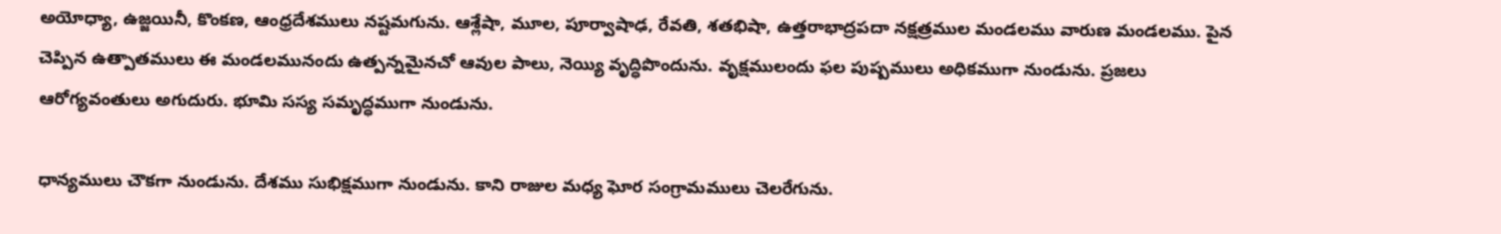అయోధ్యా, ఉజ్జయినీ, కొంకణ, ఆంధ్రదేశములు నష్టమగును. ఆశ్లేషా, మూల, పూర్వాషాఢ, రేవతి, శతభిషా, ఉత్తరాభాద్రపదా నక్షత్రముల మండలము వారుణ మండలము. పైన చెప్పిన ఉత్పాతములు ఈ మండలమునందు ఉత్పన్నమైనచో ఆవుల పాలు, నెయ్యి వృద్ధిపొందును. వృక్షములందు ఫల పుష్పములు అధికముగా నుండును. ప్రజలు ఆరోగ్యవంతులు అగుదురు. భూమి సస్య సమృద్ధముగా నుండును.

ధాన్యములు చౌకగా నుండును. దేశము సుభిక్షముగా నుండును. కాని రాజుల మధ్య ఘోర సంగ్రామములు చెలరేగును.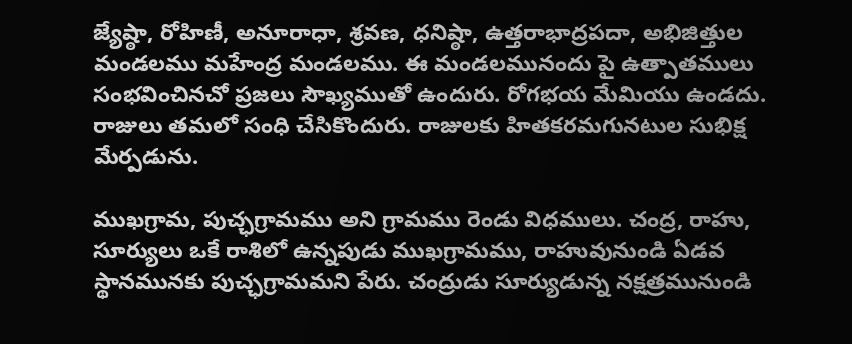జ్యేష్ఠా, రోహిణీ, అనూరాధా, శ్రవణ, ధనిష్ఠా, ఉత్తరాభాద్రపదా, అభిజిత్తుల మండలము మహేంద్ర మండలము. ఈ మండలమునందు పై ఉత్పాతములు సంభవించినచో ప్రజలు సౌఖ్యముతో ఉందురు. రోగభయ మేమియు ఉండదు. రాజులు తమలో సంధి చేసికొందురు. రాజులకు హితకరమగునటుల సుభిక్ష మేర్పడును.

ముఖగ్రామ, పుచ్ఛగ్రామము అని గ్రామము రెండు విధములు. చంద్ర, రాహు, సూర్యులు ఒకే రాశిలో ఉన్నపుడు ముఖగ్రామము, రాహువునుండి ఏడవ స్థానమునకు పుచ్ఛగ్రామమని పేరు. చంద్రుడు సూర్యుడున్న నక్షత్రమునుండి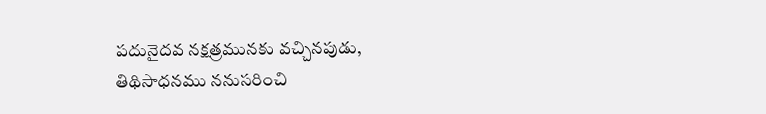పదునైదవ నక్షత్రమునకు వచ్చినపుడు, తిథిసాధనము ననుసరించి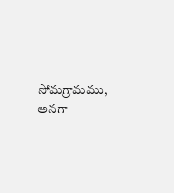సోమగ్రామము, అనగా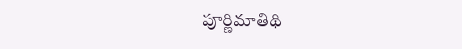పూర్ణిమాతిథి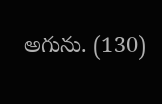అగును. (130)